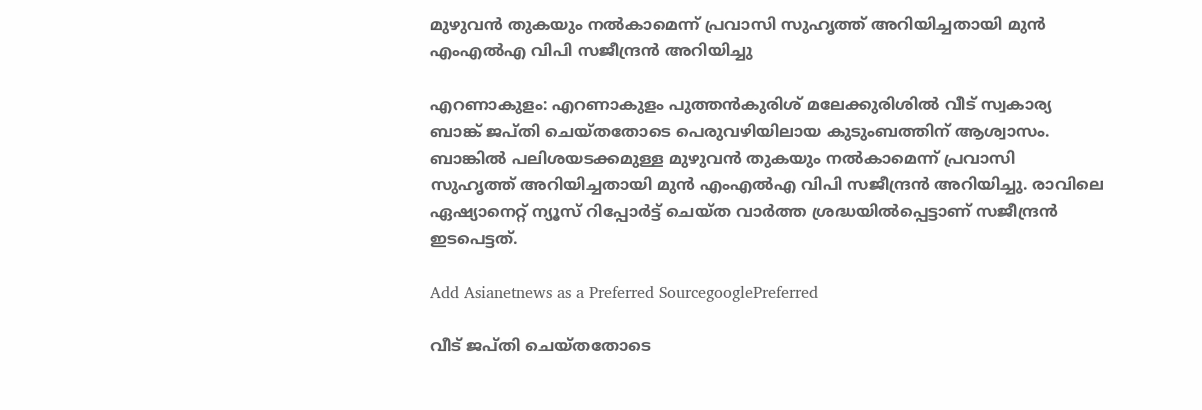മുഴുവൻ തുകയും നൽകാമെന്ന് പ്രവാസി സുഹൃത്ത് അറിയിച്ചതായി മുൻ എംഎൽഎ വിപി സജീന്ദ്രൻ അറിയിച്ചു

എറണാകുളം: എറണാകുളം പുത്തൻകുരിശ് മലേക്കുരിശിൽ വീട് സ്വകാര്യ ബാങ്ക് ജപ്തി ചെയ്തതോടെ പെരുവഴിയിലായ കുടുംബത്തിന് ആശ്വാസം. ബാങ്കിൽ പലിശയടക്കമുള്ള മുഴുവൻ തുകയും നൽകാമെന്ന് പ്രവാസി സുഹൃത്ത് അറിയിച്ചതായി മുൻ എംഎൽഎ വിപി സജീന്ദ്രൻ അറിയിച്ചു. രാവിലെ ഏഷ്യാനെറ്റ് ന്യൂസ് റിപ്പോർട്ട് ചെയ്ത വാർത്ത ശ്രദ്ധയിൽപ്പെട്ടാണ് സജീന്ദ്രൻ ഇടപെട്ടത്.

Add Asianetnews as a Preferred SourcegooglePreferred

വീട് ജപ്തി ചെയ്തതോടെ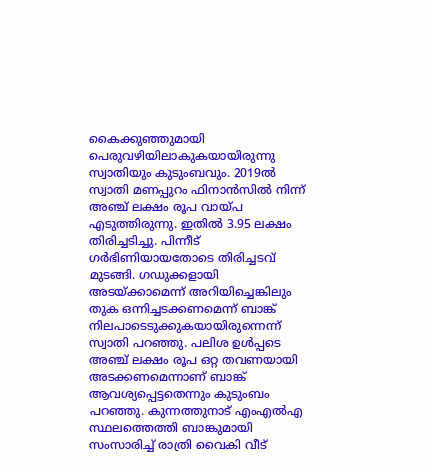കൈക്കുഞ്ഞുമായി പെരുവഴിയിലാകുകയായിരുന്നു സ്വാതിയും കുടുംബവും. 2019ൽ സ്വാതി മണപ്പുറം ഫിനാൻസിൽ നിന്ന് അഞ്ച് ലക്ഷം രൂപ വായ്പ എടുത്തിരുന്നു. ഇതിൽ 3.95 ലക്ഷം തിരിച്ചടിച്ചു. പിന്നീട് ഗർഭിണിയായതോടെ തിരിച്ചടവ് മുടങ്ങി. ഗഡുക്കളായി അടയ്ക്കാമെന്ന് അറിയിച്ചെങ്കിലും തുക ഒന്നിച്ചടക്കണമെന്ന് ബാങ്ക് നിലപാടെടുക്കുകയായിരുന്നെന്ന് സ്വാതി പറഞ്ഞു. പലിശ ഉൾപ്പടെ അഞ്ച് ലക്ഷം രൂപ ഒറ്റ തവണയായി അടക്കണമെന്നാണ് ബാങ്ക് ആവശ്യപ്പെട്ടതെന്നും കുടുംബം പറഞ്ഞു. കുന്നത്തുനാട് എംഎൽഎ സ്ഥലത്തെത്തി ബാങ്കുമായി സംസാരിച്ച് രാത്രി വൈകി വീട്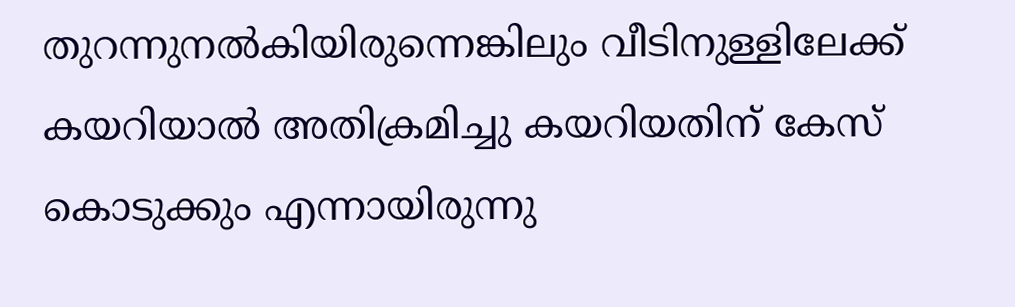തുറന്നുനല്‍കിയിരുന്നെങ്കിലും വീടിനുള്ളിലേക്ക് കയറിയാൽ അതിക്രമിച്ചു കയറിയതിന് കേസ് കൊടുക്കും എന്നായിരുന്നു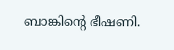ബാങ്കിൻ്റെ ഭീഷണി.